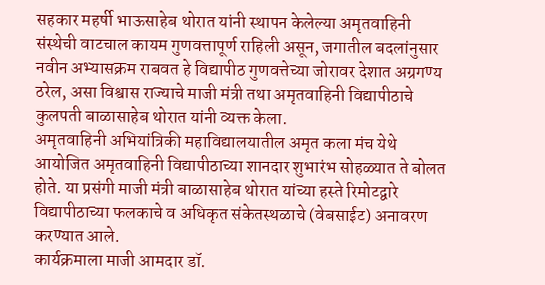सहकार महर्षी भाऊसाहेब थोरात यांनी स्थापन केलेल्या अमृतवाहिनी संस्थेची वाटचाल कायम गुणवत्तापूर्ण राहिली असून, जगातील बदलांनुसार नवीन अभ्यासक्रम राबवत हे विद्यापीठ गुणवत्तेच्या जोरावर देशात अग्रगण्य ठरेल, असा विश्वास राज्याचे माजी मंत्री तथा अमृतवाहिनी विद्यापीठाचे कुलपती बाळासाहेब थोरात यांनी व्यक्त केला.
अमृतवाहिनी अभियांत्रिकी महाविद्यालयातील अमृत कला मंच येथे आयोजित अमृतवाहिनी विद्यापीठाच्या शानदार शुभारंभ सोहळ्यात ते बोलत होते. या प्रसंगी माजी मंत्री बाळासाहेब थोरात यांच्या हस्ते रिमोटद्वारे विद्यापीठाच्या फलकाचे व अधिकृत संकेतस्थळाचे (वेबसाईट) अनावरण करण्यात आले.
कार्यक्रमाला माजी आमदार डॉ.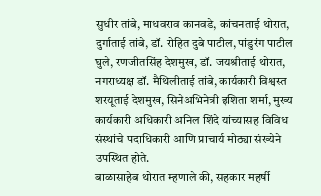सुधीर तांबे, माधवराव कानवडे, कांचनताई थोरात, दुर्गाताई तांबे, डॉ. रोहित दुबे पाटील, पांडुरंग पाटील घुले, रणजीतसिंह देशमुख, डॉ. जयश्रीताई थोरात, नगराध्यक्ष डॉ. मैथिलीताई तांबे, कार्यकारी विश्वस्त शरयूताई देशमुख, सिनेअभिनेत्री इशिता शर्मा, मुख्य कार्यकारी अधिकारी अनिल शिंदे यांच्यासह विविध संस्थांचे पदाधिकारी आणि प्राचार्य मोठ्या संख्येने उपस्थित होते.
बाळासाहेब थोरात म्हणाले की, सहकार महर्षी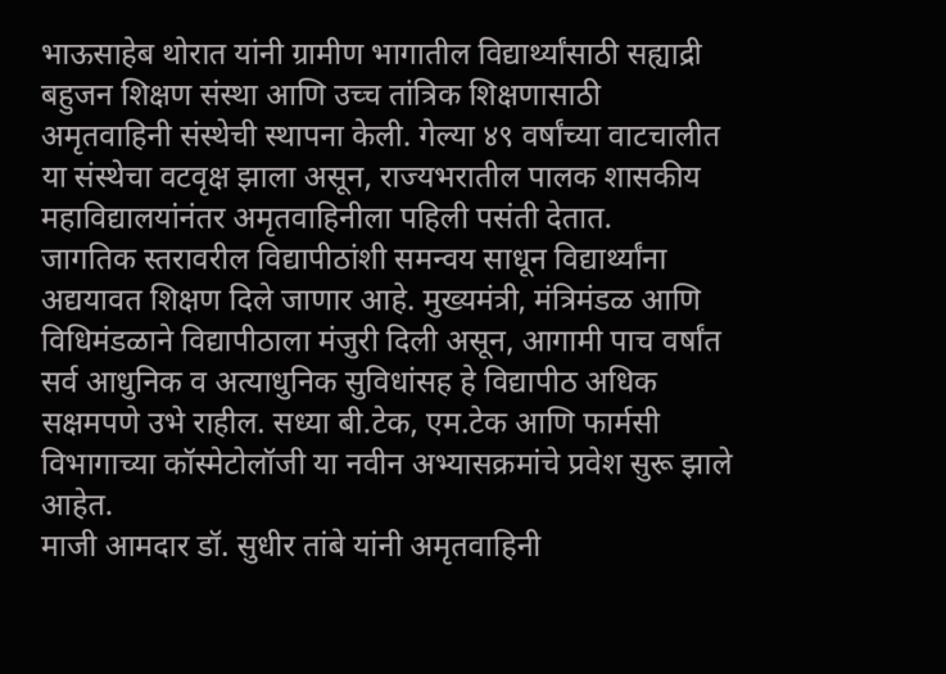भाऊसाहेब थोरात यांनी ग्रामीण भागातील विद्यार्थ्यांसाठी सह्याद्री बहुजन शिक्षण संस्था आणि उच्च तांत्रिक शिक्षणासाठी अमृतवाहिनी संस्थेची स्थापना केली. गेल्या ४९ वर्षांच्या वाटचालीत या संस्थेचा वटवृक्ष झाला असून, राज्यभरातील पालक शासकीय महाविद्यालयांनंतर अमृतवाहिनीला पहिली पसंती देतात.
जागतिक स्तरावरील विद्यापीठांशी समन्वय साधून विद्यार्थ्यांना अद्ययावत शिक्षण दिले जाणार आहे. मुख्यमंत्री, मंत्रिमंडळ आणि विधिमंडळाने विद्यापीठाला मंजुरी दिली असून, आगामी पाच वर्षांत सर्व आधुनिक व अत्याधुनिक सुविधांसह हे विद्यापीठ अधिक सक्षमपणे उभे राहील. सध्या बी.टेक, एम.टेक आणि फार्मसी विभागाच्या कॉस्मेटोलॉजी या नवीन अभ्यासक्रमांचे प्रवेश सुरू झाले आहेत.
माजी आमदार डॉ. सुधीर तांबे यांनी अमृतवाहिनी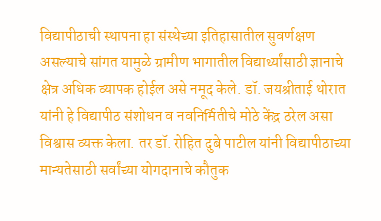विद्यापीठाची स्थापना हा संस्थेच्या इतिहासातील सुवर्णक्षण असल्याचे सांगत यामुळे ग्रामीण भागातील विद्यार्थ्यांसाठी ज्ञानाचे क्षेत्र अधिक व्यापक होईल असे नमूद केले. डॉ. जयश्रीताई थोरात यांनी हे विद्यापीठ संशोधन व नवनिर्मितीचे मोठे केंद्र ठरेल असा विश्वास व्यक्त केला. तर डॉ. रोहित दुबे पाटील यांनी विद्यापीठाच्या मान्यतेसाठी सर्वांच्या योगदानाचे कौतुक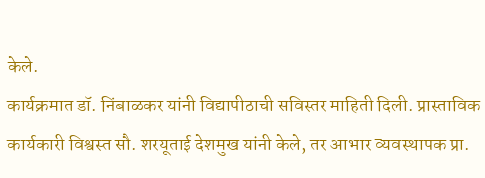केले.
कार्यक्रमात डॉ. निंबाळकर यांनी विद्यापीठाची सविस्तर माहिती दिली. प्रास्ताविक कार्यकारी विश्वस्त सौ. शरयूताई देशमुख यांनी केले, तर आभार व्यवस्थापक प्रा.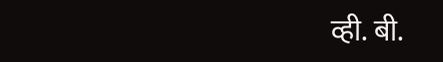व्ही. बी.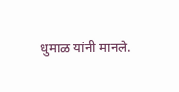धुमाळ यांनी मानले.